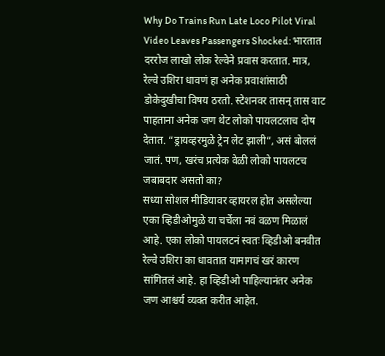Why Do Trains Run Late Loco Pilot Viral Video Leaves Passengers Shocked: भारतात दररोज लाखो लोक रेल्वेने प्रवास करतात. मात्र, रेल्वे उशिरा धावणं हा अनेक प्रवाशांसाठी डोकेदुखीचा विषय ठरतो. स्टेशनवर तासन् तास वाट पाहताना अनेक जण थेट लोको पायलटलाच दोष देतात. “ड्रायव्हरमुळे ट्रेन लेट झाली”, असं बोललं जातं. पण, खरंच प्रत्येक वेळी लोको पायलटच जबाबदार असतो का?
सध्या सोशल मीडियावर व्हायरल होत असलेल्या एका व्हिडीओमुळे या चर्चेला नवं वळण मिळालं आहे. एका लोको पायलटनं स्वतः व्हिडीओ बनवीत रेल्वे उशिरा का धावतात यामागचं खरं कारण सांगितलं आहे. हा व्हिडीओ पाहिल्यानंतर अनेक जण आश्चर्य व्यक्त करीत आहेत.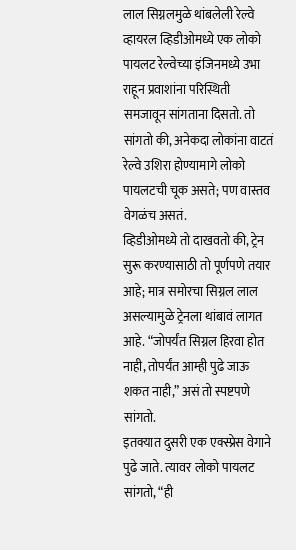लाल सिग्नलमुळे थांबलेली रेल्वे
व्हायरल व्हिडीओमध्ये एक लोको पायलट रेल्वेच्या इंजिनमध्ये उभा राहून प्रवाशांना परिस्थिती समजावून सांगताना दिसतो. तो सांगतो की, अनेकदा लोकांना वाटतं रेल्वे उशिरा होण्यामागे लोको पायलटची चूक असते; पण वास्तव वेगळंच असतं.
व्हिडीओमध्ये तो दाखवतो की, ट्रेन सुरू करण्यासाठी तो पूर्णपणे तयार आहे; मात्र समोरचा सिग्नल लाल असल्यामुळे ट्रेनला थांबावं लागत आहे. “जोपर्यंत सिग्नल हिरवा होत नाही, तोपर्यंत आम्ही पुढे जाऊ शकत नाही,” असं तो स्पष्टपणे सांगतो.
इतक्यात दुसरी एक एक्स्प्रेस वेगाने पुढे जाते. त्यावर लोको पायलट सांगतो, “ही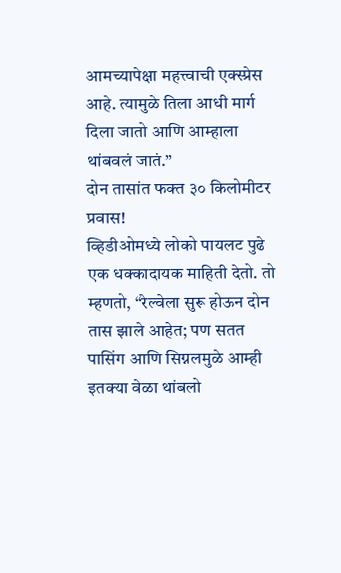आमच्यापेक्षा महत्त्वाची एक्स्प्रेस आहे. त्यामुळे तिला आधी मार्ग दिला जातो आणि आम्हाला थांबवलं जातं.”
दोन तासांत फक्त ३० किलोमीटर प्रवास!
व्हिडीओमध्ये लोको पायलट पुढे एक धक्कादायक माहिती देतो. तो म्हणतो, “रेल्वेला सुरू होऊन दोन तास झाले आहेत; पण सतत पासिंग आणि सिग्नलमुळे आम्ही इतक्या वेळा थांबलो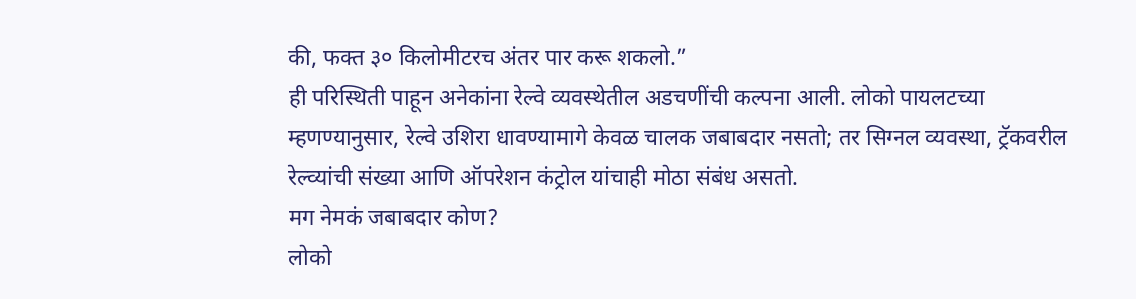की, फक्त ३० किलोमीटरच अंतर पार करू शकलो.”
ही परिस्थिती पाहून अनेकांना रेल्वे व्यवस्थेतील अडचणींची कल्पना आली. लोको पायलटच्या म्हणण्यानुसार, रेल्वे उशिरा धावण्यामागे केवळ चालक जबाबदार नसतो; तर सिग्नल व्यवस्था, ट्रॅकवरील रेल्व्यांची संख्या आणि ऑपरेशन कंट्रोल यांचाही मोठा संबंध असतो.
मग नेमकं जबाबदार कोण?
लोको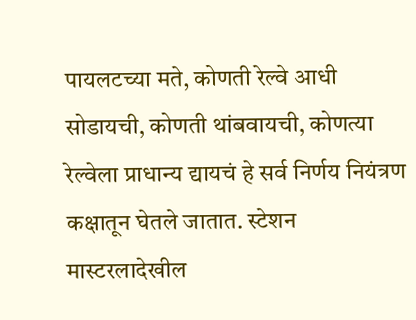पायलटच्या मते, कोणती रेल्वे आधी सोडायची, कोणती थांबवायची, कोणत्या रेल्वेला प्राधान्य द्यायचं हे सर्व निर्णय नियंत्रण कक्षातून घेतले जातात. स्टेशन मास्टरलादेखील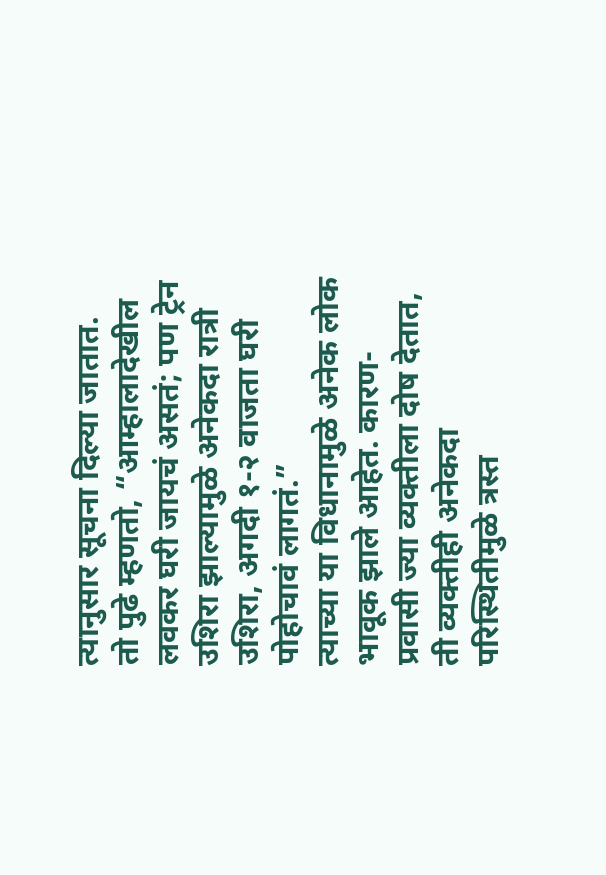त्यानुसार सूचना दिल्या जातात.
तो पुढे म्हणतो, “आम्हालादेखील लवकर घरी जायचं असतं; पण ट्रेन उशिरा झाल्यामुळे अनेकदा रात्री उशिरा, अगदी १-२ वाजता घरी पोहोचावं लागतं.”
त्याच्या या विधानामुळे अनेक लोक भावूक झाले आहेत. कारण- प्रवासी ज्या व्यक्तीला दोष देतात, ती व्यक्तीही अनेकदा परिस्थितीमुळे त्रस्त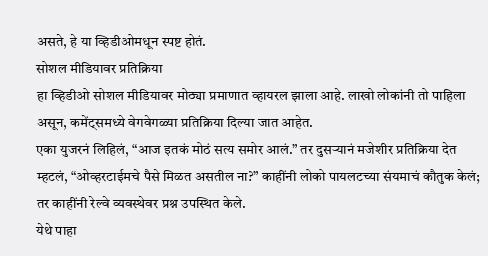असते, हे या व्हिडीओमधून स्पष्ट होतं.
सोशल मीडियावर प्रतिक्रिया
हा व्हिडीओ सोशल मीडियावर मोठ्या प्रमाणात व्हायरल झाला आहे. लाखो लोकांनी तो पाहिला असून, कमेंट्समध्ये वेगवेगळ्या प्रतिक्रिया दिल्या जात आहेत.
एका युजरनं लिहिलं, “आज इतकं मोठं सत्य समोर आलं.” तर दुसऱ्यानं मजेशीर प्रतिक्रिया देत म्हटलं, “ओव्हरटाईमचे पैसे मिळत असतील ना?” काहींनी लोको पायलटच्या संयमाचं कौतुक केलं; तर काहींनी रेल्वे व्यवस्थेवर प्रश्न उपस्थित केले.
येथे पाहा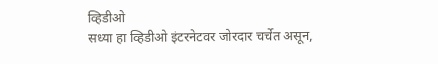व्हिडीओ
सध्या हा व्हिडीओ इंटरनेटवर जोरदार चर्चेत असून,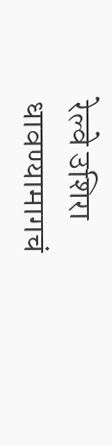रेल्वे उशिरा धावण्यामागचं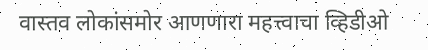वास्तव लोकांसमोर आणणारा महत्त्वाचा व्हिडीओ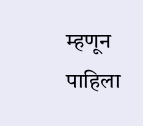म्हणून पाहिला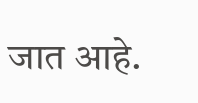जात आहे.